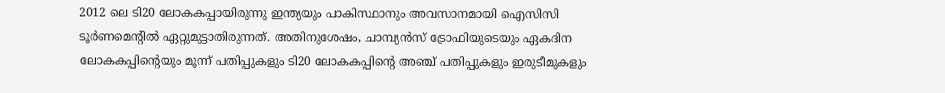2012 ലെ ടി20 ലോകകപ്പായിരുന്നു ഇന്ത്യയും പാകിസ്ഥാനും അവസാനമായി ഐസിസി ടൂർണമെന്റിൽ ഏറ്റുമുട്ടാതിരുന്നത്. അതിനുശേഷം, ചാമ്പ്യൻസ് ട്രോഫിയുടെയും ഏകദിന ലോകകപ്പിന്റെയും മൂന്ന് പതിപ്പുകളും ടി20 ലോകകപ്പിന്റെ അഞ്ച് പതിപ്പുകളും ഇരുടീമുകളും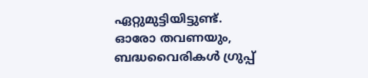ഏറ്റുമുട്ടിയിട്ടുണ്ട്. ഓരോ തവണയും, ബദ്ധവൈരികൾ ഗ്രുപ്പ്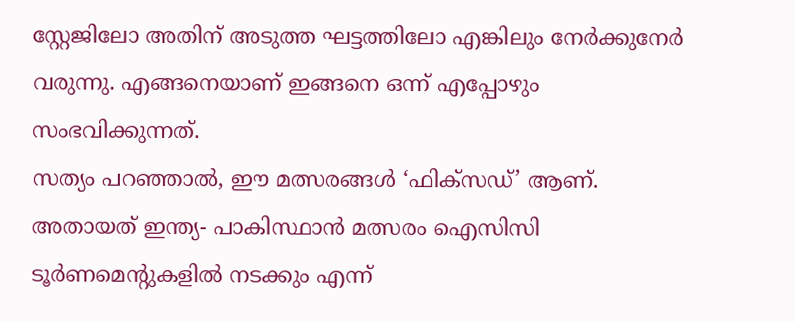സ്റ്റേജിലോ അതിന് അടുത്ത ഘട്ടത്തിലോ എങ്കിലും നേർക്കുനേർ വരുന്നു. എങ്ങനെയാണ് ഇങ്ങനെ ഒന്ന് എപ്പോഴും സംഭവിക്കുന്നത്.
സത്യം പറഞ്ഞാൽ, ഈ മത്സരങ്ങൾ ‘ഫിക്സഡ്’ ആണ്. അതായത് ഇന്ത്യ- പാകിസ്ഥാൻ മത്സരം ഐസിസി ടൂർണമെന്റുകളിൽ നടക്കും എന്ന്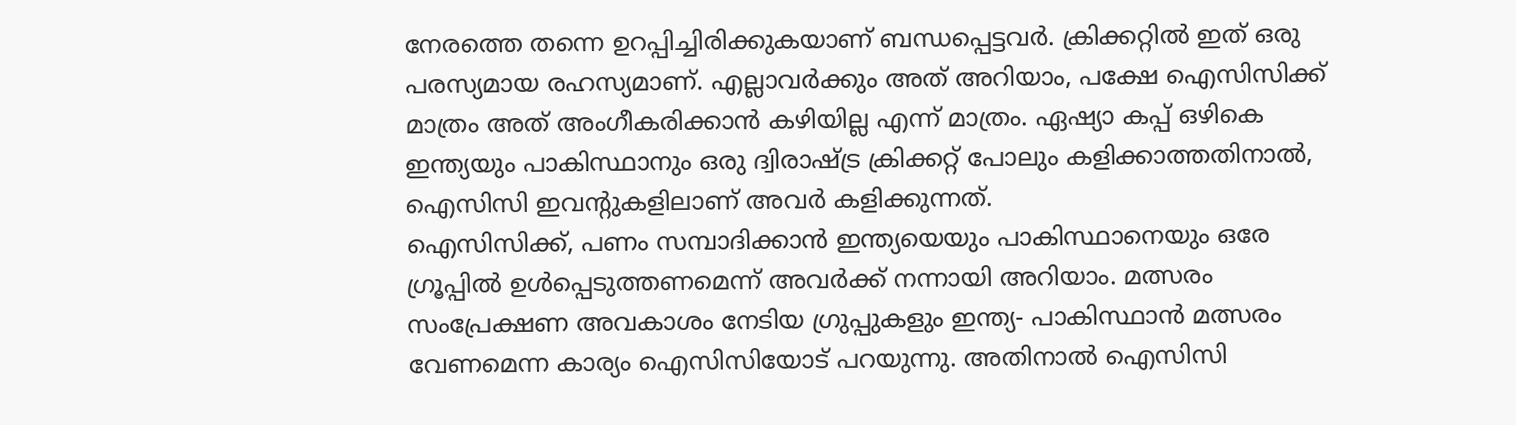നേരത്തെ തന്നെ ഉറപ്പിച്ചിരിക്കുകയാണ് ബന്ധപ്പെട്ടവർ. ക്രിക്കറ്റിൽ ഇത് ഒരു പരസ്യമായ രഹസ്യമാണ്. എല്ലാവർക്കും അത് അറിയാം, പക്ഷേ ഐസിസിക്ക് മാത്രം അത് അംഗീകരിക്കാൻ കഴിയില്ല എന്ന് മാത്രം. ഏഷ്യാ കപ്പ് ഒഴികെ ഇന്ത്യയും പാകിസ്ഥാനും ഒരു ദ്വിരാഷ്ട്ര ക്രിക്കറ്റ് പോലും കളിക്കാത്തതിനാൽ, ഐസിസി ഇവന്റുകളിലാണ് അവർ കളിക്കുന്നത്.
ഐസിസിക്ക്, പണം സമ്പാദിക്കാൻ ഇന്ത്യയെയും പാകിസ്ഥാനെയും ഒരേ ഗ്രൂപ്പിൽ ഉൾപ്പെടുത്തണമെന്ന് അവർക്ക് നന്നായി അറിയാം. മത്സരം സംപ്രേക്ഷണ അവകാശം നേടിയ ഗ്രുപ്പുകളും ഇന്ത്യ- പാകിസ്ഥാൻ മത്സരം വേണമെന്ന കാര്യം ഐസിസിയോട് പറയുന്നു. അതിനാൽ ഐസിസി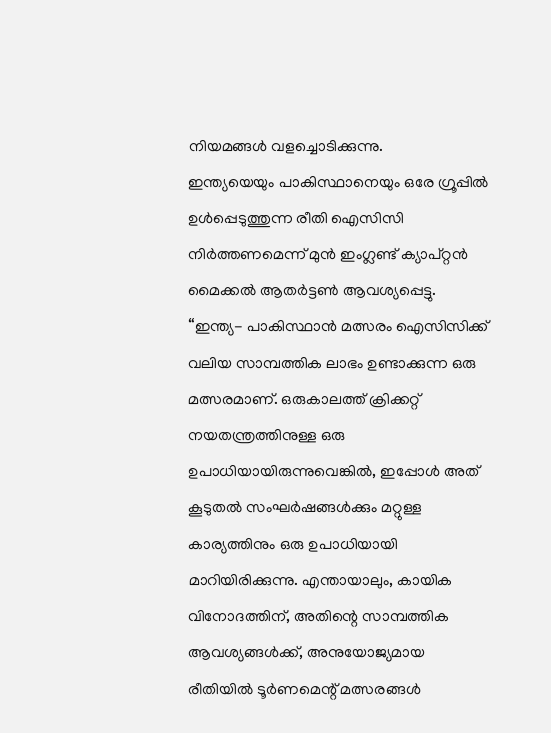നിയമങ്ങൾ വളച്ചൊടിക്കുന്നു.
ഇന്ത്യയെയും പാകിസ്ഥാനെയും ഒരേ ഗ്രൂപ്പിൽ ഉൾപ്പെടുത്തുന്ന രീതി ഐസിസി നിർത്തണമെന്ന് മുൻ ഇംഗ്ലണ്ട് ക്യാപ്റ്റൻ മൈക്കൽ ആതർട്ടൺ ആവശ്യപ്പെട്ടു. “ഇന്ത്യ- പാകിസ്ഥാൻ മത്സരം ഐസിസിക്ക് വലിയ സാമ്പത്തിക ലാഭം ഉണ്ടാക്കുന്ന ഒരു മത്സരമാണ്. ഒരുകാലത്ത് ക്രിക്കറ്റ് നയതന്ത്രത്തിനുള്ള ഒരു ഉപാധിയായിരുന്നുവെങ്കിൽ, ഇപ്പോൾ അത് കൂടുതൽ സംഘർഷങ്ങൾക്കും മറ്റുള്ള കാര്യത്തിനും ഒരു ഉപാധിയായി മാറിയിരിക്കുന്നു. എന്തായാലും, കായിക വിനോദത്തിന്, അതിന്റെ സാമ്പത്തിക ആവശ്യങ്ങൾക്ക്, അനുയോജ്യമായ രീതിയിൽ ടൂർണമെന്റ് മത്സരങ്ങൾ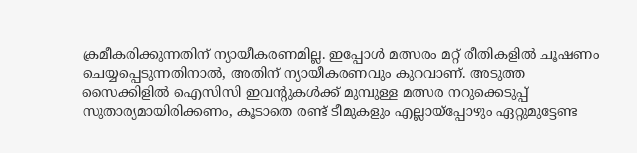ക്രമീകരിക്കുന്നതിന് ന്യായീകരണമില്ല. ഇപ്പോൾ മത്സരം മറ്റ് രീതികളിൽ ചൂഷണം ചെയ്യപ്പെടുന്നതിനാൽ, അതിന് ന്യായീകരണവും കുറവാണ്. അടുത്ത സൈക്കിളിൽ ഐസിസി ഇവന്റുകൾക്ക് മുമ്പുള്ള മത്സര നറുക്കെടുപ്പ് സുതാര്യമായിരിക്കണം, കൂടാതെ രണ്ട് ടീമുകളും എല്ലായ്പ്പോഴും ഏറ്റുമുട്ടേണ്ട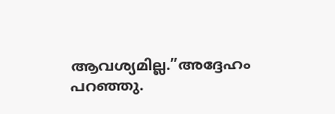ആവശ്യമില്ല.”അദ്ദേഹം പറഞ്ഞു.